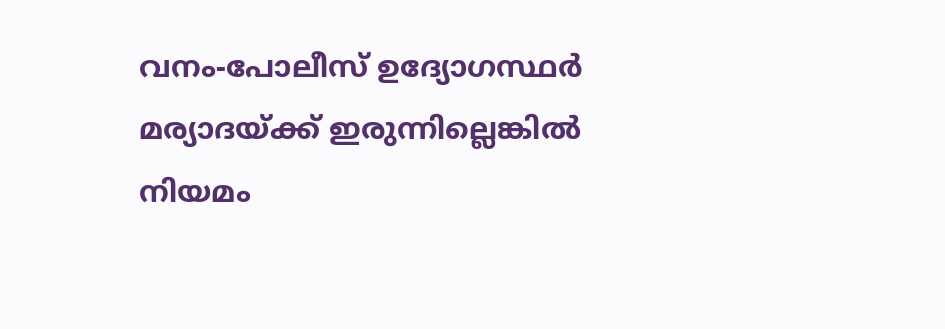വനം-പോലീസ് ഉദ്യോഗസ്ഥർ മര്യാദയ്ക്ക് ഇരുന്നില്ലെങ്കിൽ നിയമം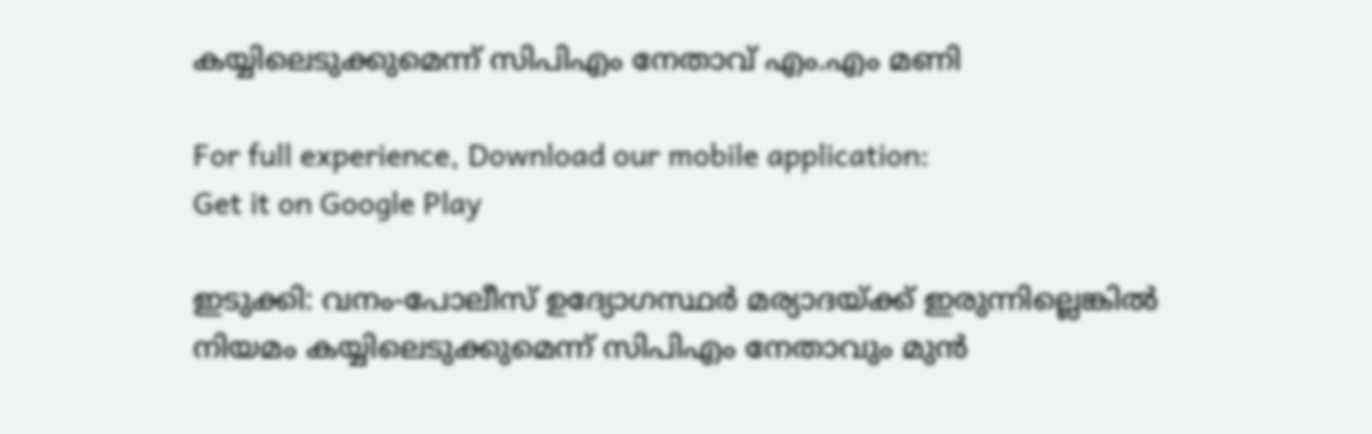കയ്യിലെടുക്കുമെന്ന് സിപിഎം നേതാവ് എം.എം മണി

For full experience, Download our mobile application:
Get it on Google Play

ഇടുക്കി: വനം-പോലീസ് ഉദ്യോഗസ്ഥർ മര്യാദയ്ക്ക് ഇരുന്നില്ലെങ്കിൽ നിയമം കയ്യിലെടുക്കുമെന്ന് സിപിഎം നേതാവും മുൻ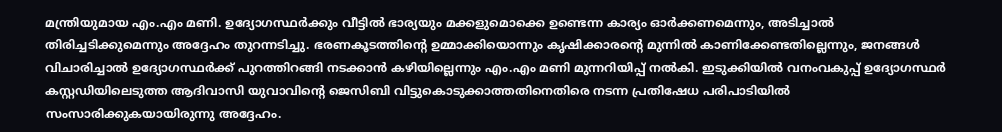മന്ത്രിയുമായ എം.എം മണി. ഉദ്യോഗസ്ഥർക്കും വീട്ടിൽ ഭാര്യയും മക്കളുമൊക്കെ ഉണ്ടെന്ന കാര്യം ഓർക്കണമെന്നും, അടിച്ചാൽ തിരിച്ചടിക്കുമെന്നും അദ്ദേഹം തുറന്നടിച്ചു. ഭരണകൂടത്തിന്റെ ഉമ്മാക്കിയൊന്നും കൃഷിക്കാരന്റെ മുന്നിൽ കാണിക്കേണ്ടതില്ലെന്നും, ജനങ്ങൾ വിചാരിച്ചാൽ ഉദ്യോഗസ്ഥർക്ക് പുറത്തിറങ്ങി നടക്കാൻ കഴിയില്ലെന്നും എം.എം മണി മുന്നറിയിപ്പ് നൽകി. ഇടുക്കിയിൽ വനംവകുപ്പ് ഉദ്യോഗസ്ഥർ കസ്റ്റഡിയിലെടുത്ത ആദിവാസി യുവാവിന്റെ ജെസിബി വിട്ടുകൊടുക്കാത്തതിനെതിരെ നടന്ന പ്രതിഷേധ പരിപാടിയിൽ സംസാരിക്കുകയായിരുന്നു അദ്ദേഹം.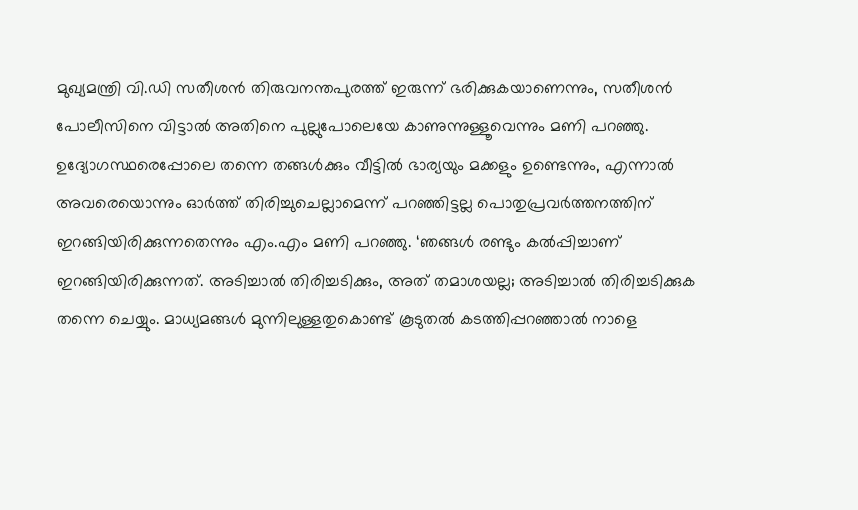മുഖ്യമന്ത്രി വി.ഡി സതീശൻ തിരുവനന്തപുരത്ത് ഇരുന്ന് ഭരിക്കുകയാണെന്നും, സതീശൻ പോലീസിനെ വിട്ടാൽ അതിനെ പുല്ലുപോലെയേ കാണുന്നുള്ളൂവെന്നും മണി പറഞ്ഞു. ഉദ്യോഗസ്ഥരെപ്പോലെ തന്നെ തങ്ങൾക്കും വീട്ടിൽ ഭാര്യയും മക്കളും ഉണ്ടെന്നും, എന്നാൽ അവരെയൊന്നും ഓർത്ത് തിരിച്ചുചെല്ലാമെന്ന് പറഞ്ഞിട്ടല്ല പൊതുപ്രവർത്തനത്തിന് ഇറങ്ങിയിരിക്കുന്നതെന്നും എം.എം മണി പറഞ്ഞു. ‘ഞങ്ങൾ രണ്ടും കൽപ്പിച്ചാണ് ഇറങ്ങിയിരിക്കുന്നത്. അടിച്ചാൽ തിരിച്ചടിക്കും, അത് തമാശയല്ല; അടിച്ചാൽ തിരിച്ചടിക്കുക തന്നെ ചെയ്യും. മാധ്യമങ്ങൾ മുന്നിലുള്ളതുകൊണ്ട് കൂടുതൽ കടത്തിപ്പറഞ്ഞാൽ നാളെ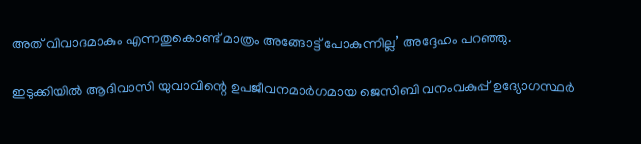അത് വിവാദമാകും എന്നതുകൊണ്ട് മാത്രം അങ്ങോട്ട് പോകുന്നില്ല’ അദ്ദേഹം പറഞ്ഞു.

ഇടുക്കിയിൽ ആദിവാസി യുവാവിന്റെ ഉപജീവനമാർഗമായ ജെസിബി വനംവകുപ്പ് ഉദ്യോഗസ്ഥർ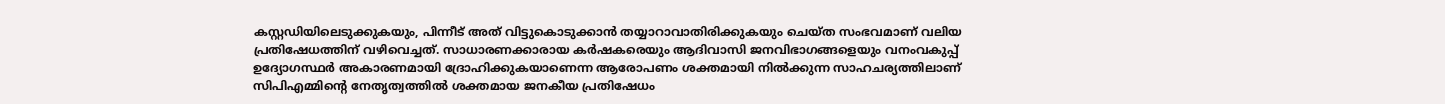കസ്റ്റഡിയിലെടുക്കുകയും, പിന്നീട് അത് വിട്ടുകൊടുക്കാൻ തയ്യാറാവാതിരിക്കുകയും ചെയ്ത സംഭവമാണ് വലിയ പ്രതിഷേധത്തിന് വഴിവെച്ചത്. സാധാരണക്കാരായ കർഷകരെയും ആദിവാസി ജനവിഭാഗങ്ങളെയും വനംവകുപ്പ് ഉദ്യോഗസ്ഥർ അകാരണമായി ദ്രോഹിക്കുകയാണെന്ന ആരോപണം ശക്തമായി നിൽക്കുന്ന സാഹചര്യത്തിലാണ് സിപിഎമ്മിന്റെ നേതൃത്വത്തിൽ ശക്തമായ ജനകീയ പ്രതിഷേധം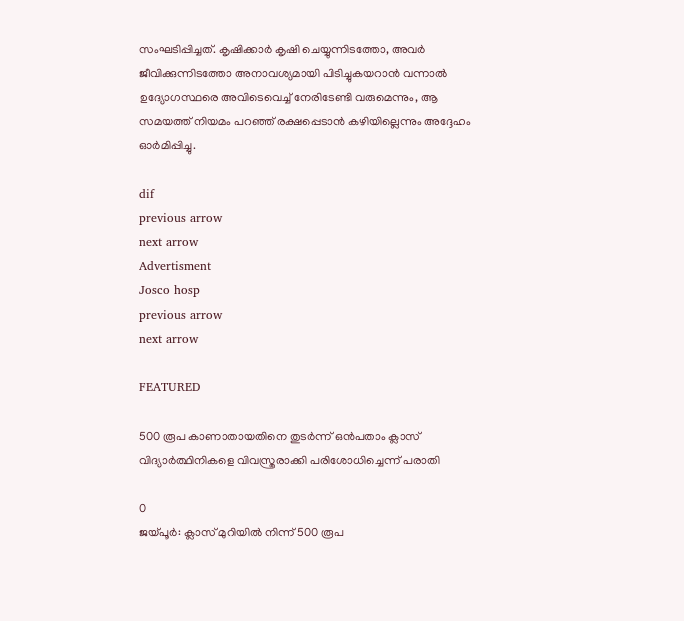സംഘടിപ്പിച്ചത്. കൃഷിക്കാർ കൃഷി ചെയ്യുന്നിടത്തോ, അവർ ജീവിക്കുന്നിടത്തോ അനാവശ്യമായി പിടിച്ചുകയറാൻ വന്നാൽ ഉദ്യോഗസ്ഥരെ അവിടെവെച്ച് നേരിടേണ്ടി വരുമെന്നും, ആ സമയത്ത് നിയമം പറഞ്ഞ് രക്ഷപ്പെടാൻ കഴിയില്ലെന്നും അദ്ദേഹം ഓർമിപ്പിച്ചു.

dif
previous arrow
next arrow
Advertisment
Josco hosp
previous arrow
next arrow

FEATURED

500 രൂപ കാണാതായതിനെ തുടർന്ന് ഒൻപതാം ക്ലാസ് വിദ്യാർത്ഥിനികളെ വിവസ്ത്രരാക്കി പരിശോധിച്ചെന്ന് പരാതി

0
ജയ്‌പൂർ: ക്ലാസ് മുറിയിൽ നിന്ന് 500 രൂപ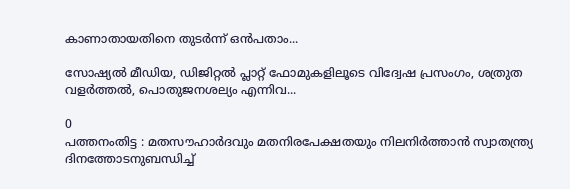കാണാതായതിനെ തുടർന്ന് ഒൻപതാം...

സോഷ്യല്‍ മീഡിയ, ഡിജിറ്റല്‍ പ്ലാറ്റ് ഫോമുകളിലൂടെ വിദ്വേഷ പ്രസംഗം, ശത്രുത വളര്‍ത്തല്‍, പൊതുജനശല്യം എന്നിവ...

0
പത്തനംതിട്ട : മതസൗഹാര്‍ദവും മതനിരപേക്ഷതയും നിലനിര്‍ത്താന്‍ സ്വാതന്ത്ര്യ ദിനത്തോടനുബന്ധിച്ച്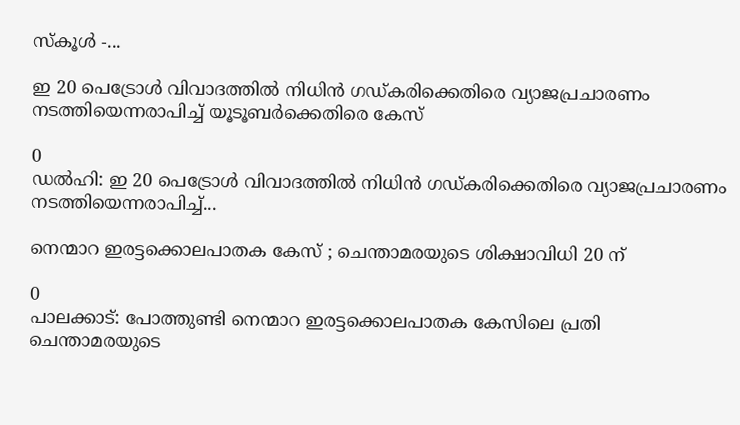സ്‌കൂള്‍ -...

ഇ 20 പെട്രോൾ വിവാദത്തിൽ നിധിൻ ഗഡ്കരിക്കെതിരെ വ്യാജപ്രചാരണം നടത്തിയെന്നരാപിച്ച് യൂടൂബർക്കെതിരെ കേസ്

0
ഡൽഹി: ഇ 20 പെട്രോൾ വിവാദത്തിൽ നിധിൻ ഗഡ്കരിക്കെതിരെ വ്യാജപ്രചാരണം നടത്തിയെന്നരാപിച്ച്...

നെന്മാറ ഇരട്ടക്കൊലപാതക കേസ് ; ചെന്താമരയുടെ ശിക്ഷാവിധി 20 ന്

0
പാലക്കാട്: പോത്തുണ്ടി നെന്മാറ ഇരട്ടക്കൊലപാതക കേസിലെ പ്രതി ചെന്താമരയുടെ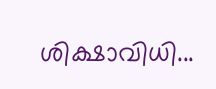ശിക്ഷാവിധി...